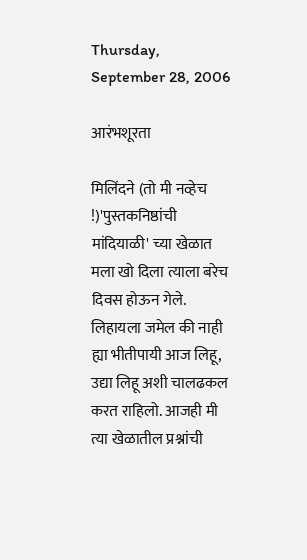Thursday, September 28, 2006

आरंभशूरता

मिलिंदने (तो मी नव्हेच !)'पुस्तकनिष्ठांची मांदियाळी' च्या खेळात मला खो दिला त्याला बरेच दिवस होऊन गेले. लिहायला जमेल की नाही ह्या भीतीपायी आज लिहू, उद्या लिहू अशी चालढकल करत राहिलो. आजही मी त्या खेळातील प्रश्नांची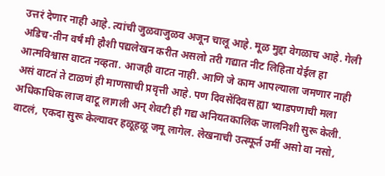उत्तरं देणार नाही आहे. त्यांची जुळवाजुळव अजून चालू आहे. मूळ मुद्दा वेगळाच आहे. गेली अडिच-तीन वर्षं मी हौशी पद्यलेखन करीत असलो तरी गद्यात नीट लिहिता येईल हा आत्मविश्वास वाटत नव्हता. आजही वाटत नाही. आणि जे काम आपल्याला जमणार नाही असं वाटतं ते टाळणं ही माणसाची प्रवृत्ती आहे. पण दिवसेंदिवस ह्या भ्याडपणाची मला अधिकाधिक लाज वाटू लागली अन् शेवटी ही गद्य अनियतकालिक जालनिशी सुरू केली. वाटलं, एकदा सुरू केल्यावर हळूहळू जमू लागेल. लेखनाची उत्स्फूर्त उर्मी असो वा नसो,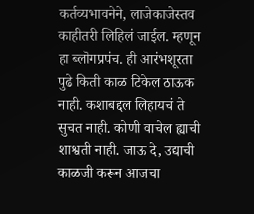कर्तव्यभावनेने, लाजेकाजेस्तव काहीतरी लिहिलं जाईल. म्हणून हा ब्लॊगप्रपंच. ही आरंभशूरता पुढे किती काळ टिकेल ठाऊक नाही. कशाबद्दल लिहायचं ते सुचत नाही. कोणी वाचेल ह्याची शाश्वती नाही. जाऊ दे, उद्याची काळजी करून आजचा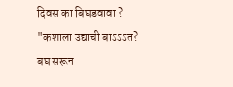दिवस का बिघडवावा ? "कशाला उद्याची बाऽऽऽत? बघ सरून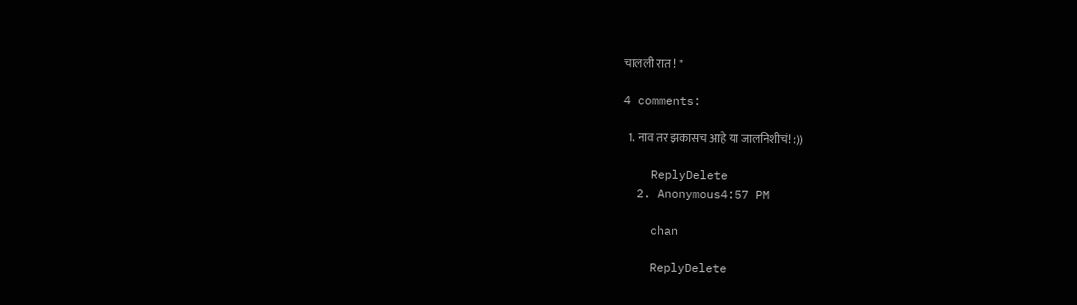चालली रात ! "

4 comments:

  1. नाव तर झकासच आहे या जालनिशीचं! :))

    ReplyDelete
  2. Anonymous4:57 PM

    chan

    ReplyDelete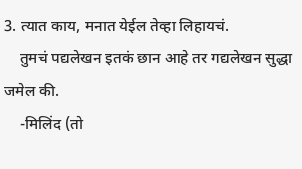3. त्यात काय, मनात येईल तेव्हा लिहायचं.
    तुमचं पद्यलेखन इतकं छान आहे तर गद्यलेखन सुद्धा जमेल की.
    -मिलिंद (तो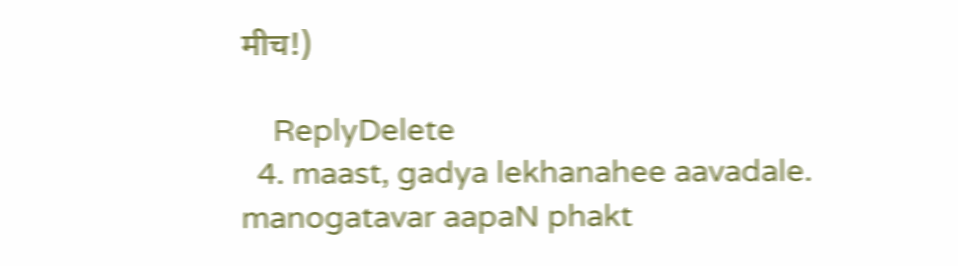मीच!)

    ReplyDelete
  4. maast, gadya lekhanahee aavadale. manogatavar aapaN phakt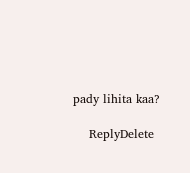pady lihita kaa?

    ReplyDelete